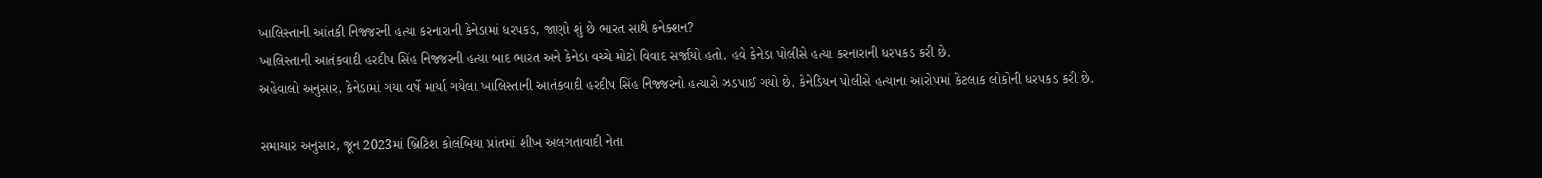ખાલિસ્તાની આંતકી નિજ્જરની હત્યા કરનારાની કેનેડામાં ધરપકડ, જાણો શું છે ભારત સાથે કનેક્શન?
ખાલિસ્તાની આતંકવાદી હરદીપ સિંહ નિજ્જરની હત્યા બાદ ભારત અને કેનેડા વચ્ચે મોટો વિવાદ સર્જાયો હતો. હવે કેનેડા પોલીસે હત્યા કરનારાની ધરપકડ કરી છે.
અહેવાલો અનુસાર, કેનેડામાં ગયા વર્ષે માર્યા ગયેલા ખાલિસ્તાની આતંકવાદી હરદીપ સિંહ નિજ્જરનો હત્યારો ઝડપાઈ ગયો છે. કેનેડિયન પોલીસે હત્યાના આરોપમાં કેટલાક લોકોની ધરપકડ કરી છે.

સમાચાર અનુસાર, જૂન 2023માં બ્રિટિશ કોલંબિયા પ્રાંતમાં શીખ અલગતાવાદી નેતા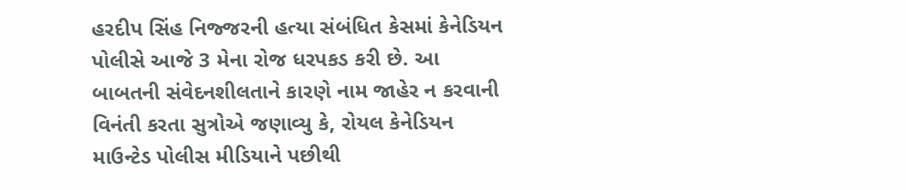હરદીપ સિંહ નિજ્જરની હત્યા સંબંધિત કેસમાં કેનેડિયન પોલીસે આજે 3 મેના રોજ ધરપકડ કરી છે. આ બાબતની સંવેદનશીલતાને કારણે નામ જાહેર ન કરવાની વિનંતી કરતા સુત્રોએ જણાવ્યુ કે, રોયલ કેનેડિયન માઉન્ટેડ પોલીસ મીડિયાને પછીથી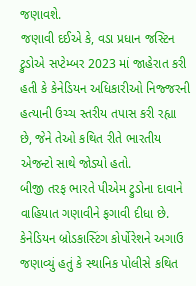જણાવશે.
જણાવી દઈએ કે, વડા પ્રધાન જસ્ટિન ટ્રુડોએ સપ્ટેમ્બર 2023 માં જાહેરાત કરી હતી કે કેનેડિયન અધિકારીઓ નિજ્જરની હત્યાની ઉચ્ચ સ્તરીય તપાસ કરી રહ્યા છે, જેને તેઓ કથિત રીતે ભારતીય એજન્ટો સાથે જોડ્યો હતો.
બીજી તરફ ભારતે પીએમ ટ્રુડોના દાવાને વાહિયાત ગણાવીને ફગાવી દીધા છે. કેનેડિયન બ્રોડકાસ્ટિંગ કોર્પોરેશને અગાઉ જણાવ્યું હતું કે સ્થાનિક પોલીસે કથિત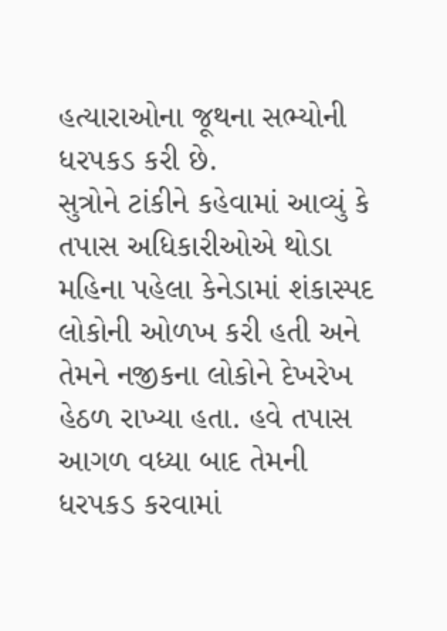હત્યારાઓના જૂથના સભ્યોની ધરપકડ કરી છે.
સુત્રોને ટાંકીને કહેવામાં આવ્યું કે તપાસ અધિકારીઓએ થોડા મહિના પહેલા કેનેડામાં શંકાસ્પદ લોકોની ઓળખ કરી હતી અને તેમને નજીકના લોકોને દેખરેખ હેઠળ રાખ્યા હતા. હવે તપાસ આગળ વધ્યા બાદ તેમની ધરપકડ કરવામાં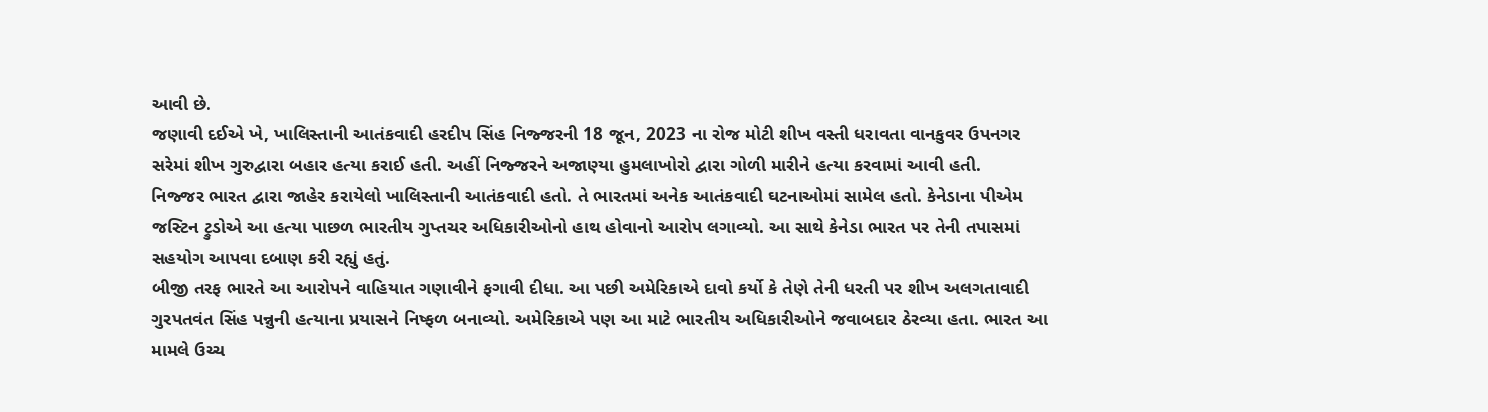આવી છે.
જણાવી દઈએ ખે, ખાલિસ્તાની આતંકવાદી હરદીપ સિંહ નિજ્જરની 18 જૂન, 2023 ના રોજ મોટી શીખ વસ્તી ધરાવતા વાનકુવર ઉપનગર સરેમાં શીખ ગુરુદ્વારા બહાર હત્યા કરાઈ હતી. અહીં નિજ્જરને અજાણ્યા હુમલાખોરો દ્વારા ગોળી મારીને હત્યા કરવામાં આવી હતી.
નિજ્જર ભારત દ્વારા જાહેર કરાયેલો ખાલિસ્તાની આતંકવાદી હતો. તે ભારતમાં અનેક આતંકવાદી ઘટનાઓમાં સામેલ હતો. કેનેડાના પીએમ જસ્ટિન ટ્રુડોએ આ હત્યા પાછળ ભારતીય ગુપ્તચર અધિકારીઓનો હાથ હોવાનો આરોપ લગાવ્યો. આ સાથે કેનેડા ભારત પર તેની તપાસમાં સહયોગ આપવા દબાણ કરી રહ્યું હતું.
બીજી તરફ ભારતે આ આરોપને વાહિયાત ગણાવીને ફગાવી દીધા. આ પછી અમેરિકાએ દાવો કર્યો કે તેણે તેની ધરતી પર શીખ અલગતાવાદી ગુરપતવંત સિંહ પન્નુની હત્યાના પ્રયાસને નિષ્ફળ બનાવ્યો. અમેરિકાએ પણ આ માટે ભારતીય અધિકારીઓને જવાબદાર ઠેરવ્યા હતા. ભારત આ મામલે ઉચ્ચ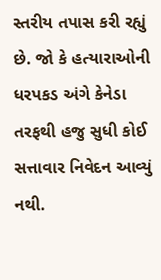સ્તરીય તપાસ કરી રહ્યું છે. જો કે હત્યારાઓની ધરપકડ અંગે કેનેડા તરફથી હજુ સુધી કોઈ સત્તાવાર નિવેદન આવ્યું નથી.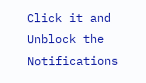Click it and Unblock the Notifications